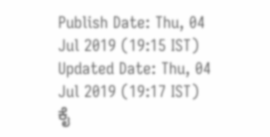Publish Date: Thu, 04 Jul 2019 (19:15 IST)
Updated Date: Thu, 04 Jul 2019 (19:17 IST)
ಕೈ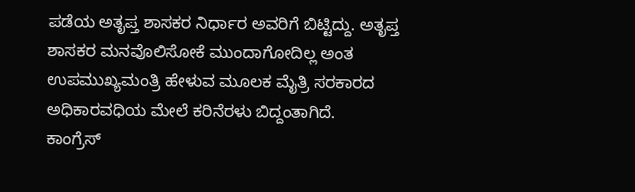ಪಡೆಯ ಅತೃಪ್ತ ಶಾಸಕರ ನಿರ್ಧಾರ ಅವರಿಗೆ ಬಿಟ್ಟಿದ್ದು. ಅತೃಪ್ತ ಶಾಸಕರ ಮನವೊಲಿಸೋಕೆ ಮುಂದಾಗೋದಿಲ್ಲ ಅಂತ ಉಪಮುಖ್ಯಮಂತ್ರಿ ಹೇಳುವ ಮೂಲಕ ಮೈತ್ರಿ ಸರಕಾರದ ಅಧಿಕಾರವಧಿಯ ಮೇಲೆ ಕರಿನೆರಳು ಬಿದ್ದಂತಾಗಿದೆ.
ಕಾಂಗ್ರೆಸ್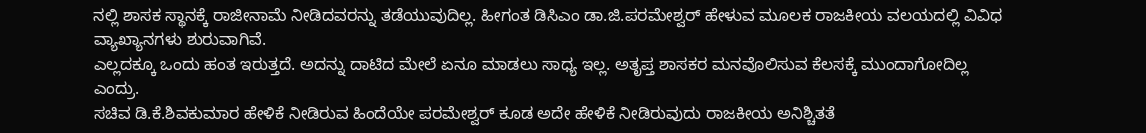ನಲ್ಲಿ ಶಾಸಕ ಸ್ಥಾನಕ್ಕೆ ರಾಜೀನಾಮೆ ನೀಡಿದವರನ್ನು ತಡೆಯುವುದಿಲ್ಲ. ಹೀಗಂತ ಡಿಸಿಎಂ ಡಾ.ಜಿ.ಪರಮೇಶ್ವರ್ ಹೇಳುವ ಮೂಲಕ ರಾಜಕೀಯ ವಲಯದಲ್ಲಿ ವಿವಿಧ ವ್ಯಾಖ್ಯಾನಗಳು ಶುರುವಾಗಿವೆ.
ಎಲ್ಲದಕ್ಕೂ ಒಂದು ಹಂತ ಇರುತ್ತದೆ. ಅದನ್ನು ದಾಟಿದ ಮೇಲೆ ಏನೂ ಮಾಡಲು ಸಾಧ್ಯ ಇಲ್ಲ. ಅತೃಪ್ತ ಶಾಸಕರ ಮನವೊಲಿಸುವ ಕೆಲಸಕ್ಕೆ ಮುಂದಾಗೋದಿಲ್ಲ ಎಂದ್ರು.
ಸಚಿವ ಡಿ.ಕೆ.ಶಿವಕುಮಾರ ಹೇಳಿಕೆ ನೀಡಿರುವ ಹಿಂದೆಯೇ ಪರಮೇಶ್ವರ್ ಕೂಡ ಅದೇ ಹೇಳಿಕೆ ನೀಡಿರುವುದು ರಾಜಕೀಯ ಅನಿಶ್ಚಿತತೆ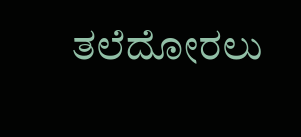ತಲೆದೋರಲು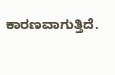ಕಾರಣವಾಗುತ್ತಿದೆ.